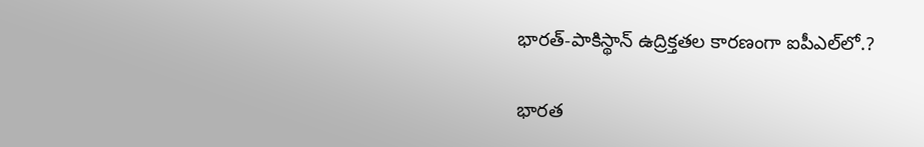భారత్-పాకిస్థాన్ ఉద్రిక్తతల కారణంగా ఐపీఎల్‌లో.?

భారత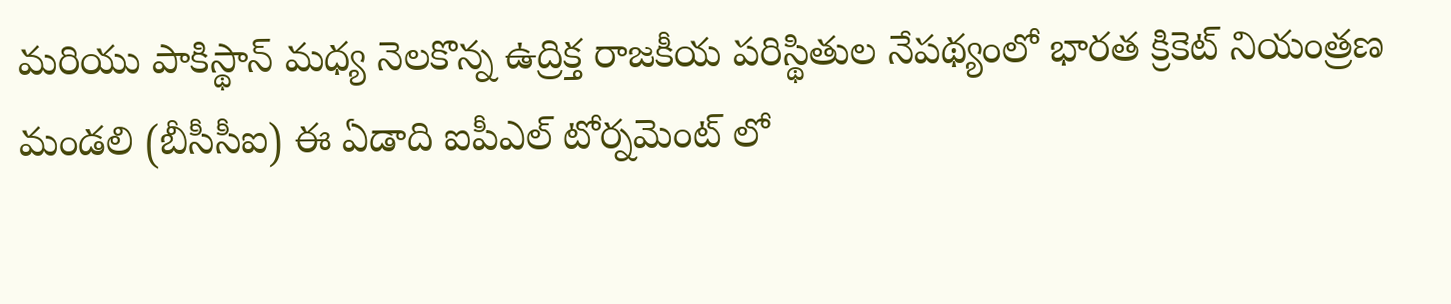మరియు పాకిస్థాన్ మధ్య నెలకొన్న ఉద్రిక్త రాజకీయ పరిస్థితుల నేపథ్యంలో భారత క్రికెట్ నియంత్రణ మండలి (బీసీసీఐ) ఈ ఏడాది ఐపీఎల్ టోర్నమెంట్ లో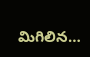మిగిలిన…